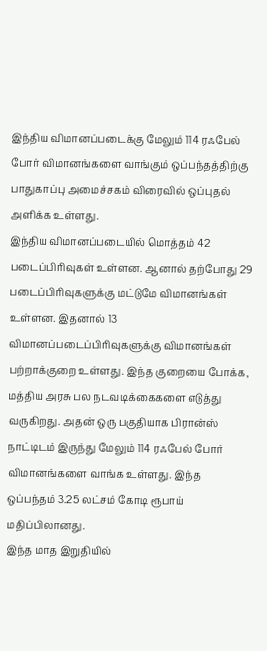இந்திய விமானப்படைக்கு மேலும் 114 ரஃபேல் போர் விமானங்களை வாங்கும் ஒப்பந்தத்திற்கு பாதுகாப்பு அமைச்சகம் விரைவில் ஒப்புதல் அளிக்க உள்ளது.
இந்திய விமானப்படையில் மொத்தம் 42 படைப்பிரிவுகள் உள்ளன. ஆனால் தற்போது 29 படைப்பிரிவுகளுக்கு மட்டுமே விமானங்கள் உள்ளன. இதனால் 13 விமானப்படைப்பிரிவுகளுக்கு விமானங்கள் பற்றாக்குறை உள்ளது. இந்த குறையை போக்க, மத்திய அரசு பல நடவடிக்கைகளை எடுத்து வருகிறது. அதன் ஒரு பகுதியாக பிரான்ஸ் நாட்டிடம் இருந்து மேலும் 114 ரஃபேல் போர் விமானங்களை வாங்க உள்ளது. இந்த ஒப்பந்தம் 3.25 லட்சம் கோடி ரூபாய் மதிப்பிலானது.
இந்த மாத இறுதியில்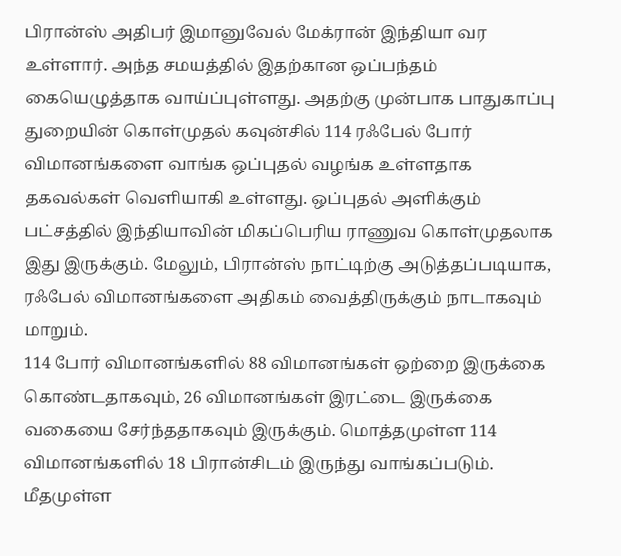பிரான்ஸ் அதிபர் இமானுவேல் மேக்ரான் இந்தியா வர உள்ளார். அந்த சமயத்தில் இதற்கான ஒப்பந்தம் கையெழுத்தாக வாய்ப்புள்ளது. அதற்கு முன்பாக பாதுகாப்பு துறையின் கொள்முதல் கவுன்சில் 114 ரஃபேல் போர் விமானங்களை வாங்க ஒப்புதல் வழங்க உள்ளதாக தகவல்கள் வெளியாகி உள்ளது. ஒப்புதல் அளிக்கும் பட்சத்தில் இந்தியாவின் மிகப்பெரிய ராணுவ கொள்முதலாக இது இருக்கும். மேலும், பிரான்ஸ் நாட்டிற்கு அடுத்தப்படியாக, ரஃபேல் விமானங்களை அதிகம் வைத்திருக்கும் நாடாகவும் மாறும்.
114 போர் விமானங்களில் 88 விமானங்கள் ஒற்றை இருக்கை கொண்டதாகவும், 26 விமானங்கள் இரட்டை இருக்கை வகையை சேர்ந்ததாகவும் இருக்கும். மொத்தமுள்ள 114 விமானங்களில் 18 பிரான்சிடம் இருந்து வாங்கப்படும். மீதமுள்ள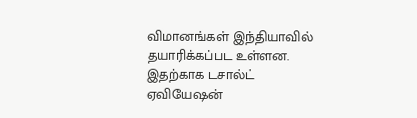விமானங்கள் இந்தியாவில் தயாரிக்கப்பட உள்ளன. இதற்காக டசால்ட் ஏவியேஷன்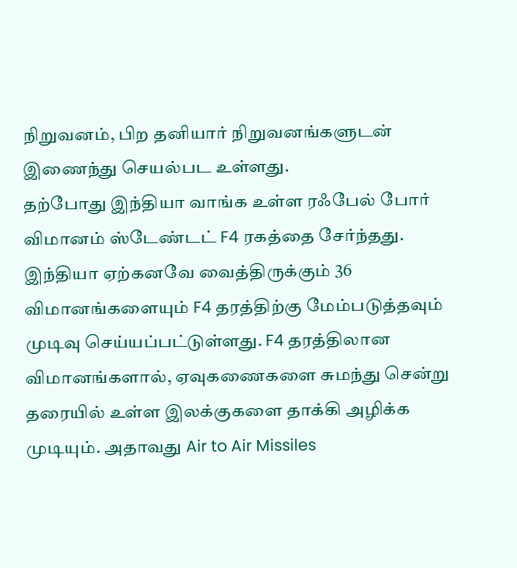நிறுவனம், பிற தனியார் நிறுவனங்களுடன் இணைந்து செயல்பட உள்ளது.
தற்போது இந்தியா வாங்க உள்ள ரஃபேல் போர் விமானம் ஸ்டேண்டட் F4 ரகத்தை சேர்ந்தது. இந்தியா ஏற்கனவே வைத்திருக்கும் 36 விமானங்களையும் F4 தரத்திற்கு மேம்படுத்தவும் முடிவு செய்யப்பட்டுள்ளது. F4 தரத்திலான விமானங்களால், ஏவுகணைகளை சுமந்து சென்று தரையில் உள்ள இலக்குகளை தாக்கி அழிக்க முடியும். அதாவது Air to Air Missiles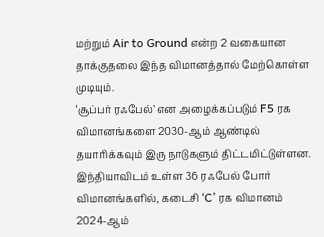மற்றும் Air to Ground என்ற 2 வகையான தாக்குதலை இந்த விமானத்தால் மேற்கொள்ள முடியும்.
‘சூப்பர் ரஃபேல்’ என அழைக்கப்படும் F5 ரக விமானங்களை 2030-ஆம் ஆண்டில் தயாரிக்கவும் இரு நாடுகளும் திட்டமிட்டுள்ளன. இந்தியாவிடம் உள்ள 36 ரஃபேல் போர் விமானங்களில், கடைசி ‘C’ ரக விமானம் 2024-ஆம்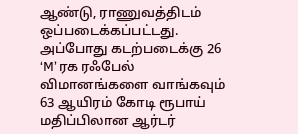ஆண்டு, ராணுவத்திடம் ஒப்படைக்கப்பட்டது. அப்போது கடற்படைக்கு 26 ‘M’ ரக ரஃபேல் விமானங்களை வாங்கவும் 63 ஆயிரம் கோடி ரூபாய் மதிப்பிலான ஆர்டர்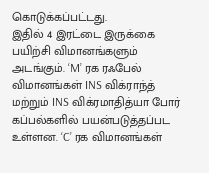கொடுக்கப்பட்டது.
இதில் 4 இரட்டை இருக்கை பயிற்சி விமானங்களும் அடங்கும். ‘M’ ரக ரஃபேல் விமானங்கள் INS விக்ராந்த் மற்றும் INS விக்ரமாதித்யா போர் கப்பல்களில் பயன்படுத்தப்பட உள்ளன. ‘C’ ரக விமானங்கள்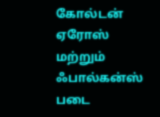கோல்டன் ஏரோஸ் மற்றும் ஃபால்கன்ஸ் படை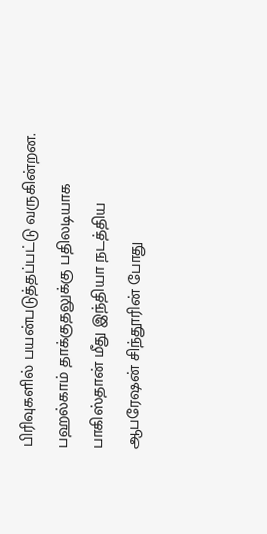பிரிவுகளில் பயன்படுத்தப்பட்டு வருகின்றன. பஹல்காம் தாக்குதலுக்கு பதிலடியாக பாகிஸ்தான் மீது இந்தியா நடத்திய ஆபரேஷன் சிந்தூரின் போது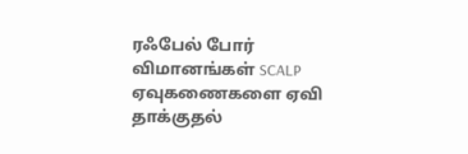ரஃபேல் போர் விமானங்கள் SCALP ஏவுகணைகளை ஏவி தாக்குதல்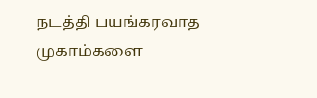நடத்தி பயங்கரவாத முகாம்களை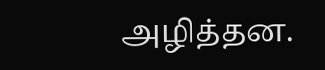அழித்தன.